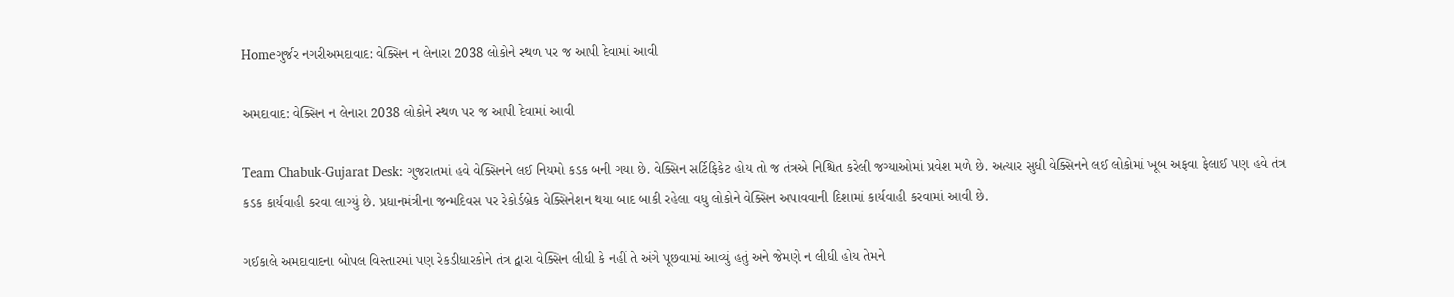Homeગુર્જર નગરીઅમદાવાદ: વેક્સિન ન લેનારા 2038 લોકોને સ્થળ પર જ આપી દેવામાં આવી

અમદાવાદ: વેક્સિન ન લેનારા 2038 લોકોને સ્થળ પર જ આપી દેવામાં આવી

Team Chabuk-Gujarat Desk: ગુજરાતમાં હવે વેક્સિનને લઈ નિયમો કડક બની ગયા છે. વેક્સિન સર્ટિફિકેટ હોય તો જ તંત્રએ નિશ્ચિત કરેલી જગ્યાઓમાં પ્રવેશ મળે છે. અત્યાર સુધી વેક્સિનને લઈ લોકોમાં ખૂબ અફવા ફેલાઈ પણ હવે તંત્ર કડક કાર્યવાહી કરવા લાગ્યું છે. પ્રધાનમંત્રીના જન્મદિવસ પર રેકોર્ડબ્રેક વેક્સિનેશન થયા બાદ બાકી રહેલા વધુ લોકોને વેક્સિન અપાવવાની દિશામાં કાર્યવાહી કરવામાં આવી છે.

ગઈકાલે અમદાવાદના બોપલ વિસ્તારમાં પણ રેકડીધારકોને તંત્ર દ્વારા વેક્સિન લીધી કે નહીં તે અંગે પૂછવામાં આવ્યું હતું અને જેમણે ન લીધી હોય તેમને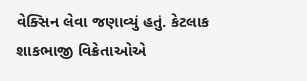વેક્સિન લેવા જણાવ્યું હતું. કેટલાક શાકભાજી વિક્રેતાઓએ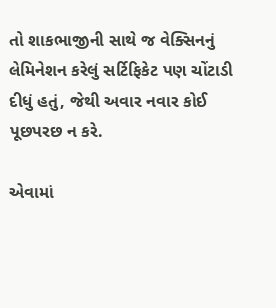તો શાકભાજીની સાથે જ વેક્સિનનું લેમિનેશન કરેલું સર્ટિફિકેટ પણ ચોંટાડી દીધું હતું, જેથી અવાર નવાર કોઈ પૂછપરછ ન કરે.

એવામાં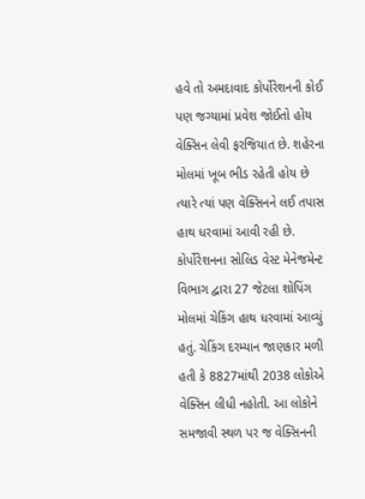હવે તો અમદાવાદ કોર્પોરેશનની કોઈ પણ જગ્યામાં પ્રવેશ જોઈતો હોય વેક્સિન લેવી ફરજિયાત છે. શહેરના મોલમાં ખૂબ ભીડ રહેતી હોય છે ત્યારે ત્યાં પણ વેક્સિનને લઈ તપાસ હાથ ધરવામાં આવી રહી છે. કોર્પોરેશનના સોલિડ વેસ્ટ મેનેજમેન્ટ વિભાગ દ્વારા 27 જેટલા શોપિંગ મોલમાં ચેકિંગ હાથ ધરવામાં આવ્યું હતું. ચેકિંગ દરમ્યાન જાણકાર મળી હતી કે 8827માંથી 2038 લોકોએ વેક્સિન લીધી નહોતી. આ લોકોને સમજાવી સ્થળ પર જ વેક્સિનની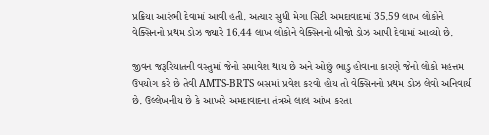પ્રક્રિયા આરંભી દેવામાં આવી હતી. અત્યાર સુધી મેગા સિટી અમદાવાદમાં 35.59 લાખ લોકોને વેક્સિનનો પ્રથમ ડોઝ જ્યારે 16.44 લાખ લોકોને વેક્સિનનો બીજો ડોઝ આપી દેવામાં આવ્યો છે.

જીવન જરૂરિયાતની વસ્તુમાં જેનો સમાવેશ થાય છે અને ઓછું ભાડુ હોવાના કારણે જેનો લોકો મહત્તમ ઉપયોગ કરે છે તેવી AMTS-BRTS બસમાં પ્રવેશ કરવો હોય તો વેક્સિનનો પ્રથમ ડોઝ લેવો અનિવાર્ય છે. ઉલ્લેખનીય છે કે આખરે અમદાવાદના તંત્રએ લાલ આંખ કરતા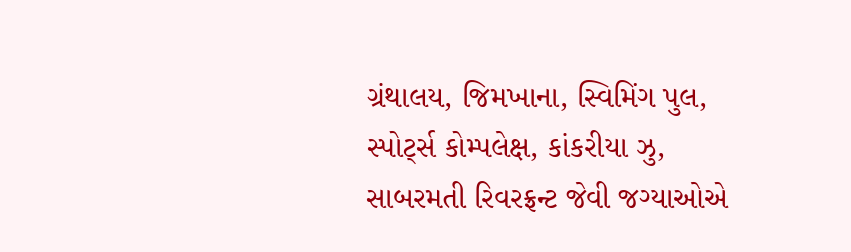ગ્રંથાલય, જિમખાના, સ્વિમિંગ પુલ, સ્પોર્ટ્સ કોમ્પલેક્ષ, કાંકરીયા ઝુ, સાબરમતી રિવરફ્રન્ટ જેવી જગ્યાઓએ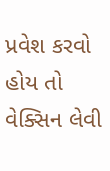પ્રવેશ કરવો હોય તો વેક્સિન લેવી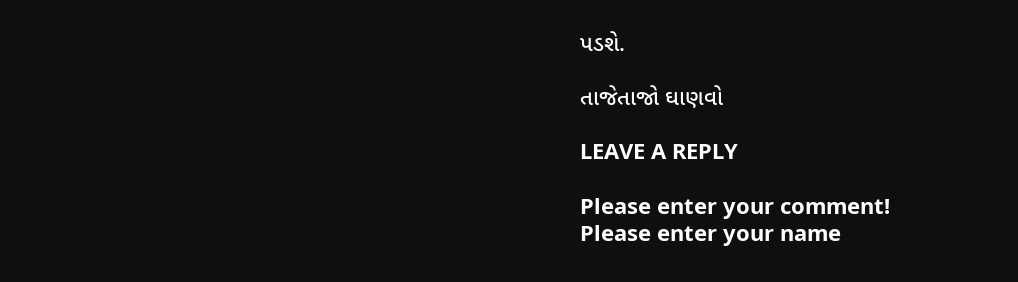પડશે.

તાજેતાજો ઘાણવો

LEAVE A REPLY

Please enter your comment!
Please enter your name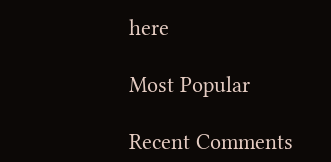here

Most Popular

Recent Comments